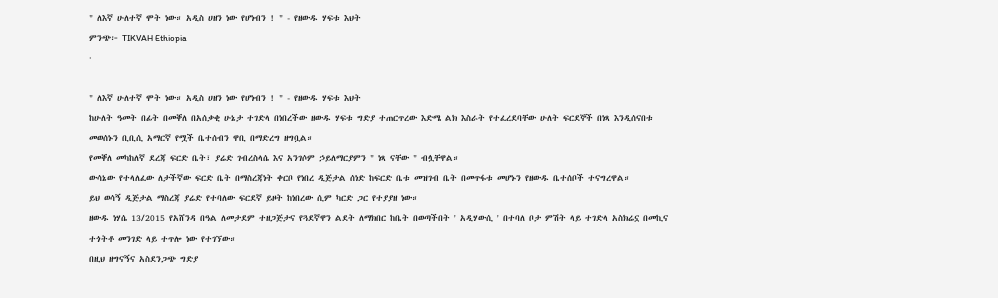" ለእኛ ሁለተኛ ሞት ነው። አዲስ ሀዘን ነው የሆነብን ! " - የዘውዱ ሃፍቱ እህት
ምንጭ፦ TIKVAH Ethiopia
·

" ለእኛ ሁለተኛ ሞት ነው። አዲስ ሀዘን ነው የሆነብን ! " - የዘውዱ ሃፍቱ እህት
ከሁለት ዓመት በፊት በመቐለ በአሰቃቂ ሁኔታ ተገድላ በነበረችው ዘውዱ ሃፍቱ ግድያ ተጠርጥረው እድሜ ልክ እስራት የተፈረደባቸው ሁለት ፍርደኞች በነጻ እንዲሰናበቱ መወሰኑን ቢቢሲ አማርኛ የሟች ቤተሰብን ዋቢ በማድረግ ዘግቧል።
የመቐለ መካከለኛ ደረጃ ፍርድ ቤት፣ ያሬድ ገብረስላሴ እና አንገሶም ኃይለማርያምን " ነጻ ናቸው " ብሏቸዋል።
ውሳኔው የተላለፈው ለታችኛው ፍርድ ቤት በማስረጃነት ቀርቦ የነበረ ዲጅታል ሰነድ ከፍርድ ቤቱ መዝገብ ቤት በመጥፋቱ መሆኑን የዘውዱ ቤተሰቦች ተናግረዋል።
ይህ ወሳኝ ዲጅታል ማስረጃ ያሬድ የተባለው ፍርደኛ ይዞት ከነበረው ሲም ካርድ ጋር የተያያዘ ነው።
ዘውዱ ነሃሴ 13/2015 የአሸንዳ በዓል ለመታደም ተዘጋጅታና የጓደኛዋን ልደት ለማክበር ከቤት በወጣችበት ' አዲሃውሲ ' በተባለ ቦታ ምሽት ላይ ተገድላ አስክሬኗ በመኪና ተጎትቶ መንገድ ላይ ተጥሎ ነው የተገኘው።
በዚህ ዘግናኝና አስደንጋጭ ግድያ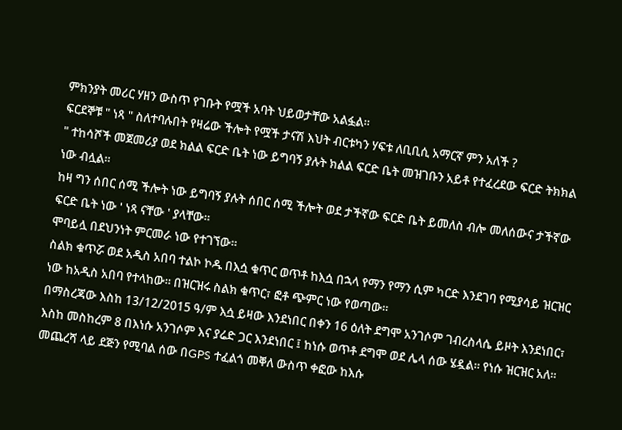ምክንያት መሪር ሃዘን ውስጥ የገቡት የሟች አባት ህይወታቸው አልፏል።
ፍርደኞቹ " ነጻ " ስለተባሉበት የዛሬው ችሎት የሟች ታናሽ እህት ብርቱካን ሃፍቱ ለቢቢሲ አማርኛ ምን አለች ?
" ተከሳሾች መጀመሪያ ወደ ክልል ፍርድ ቤት ነው ይግባኝ ያሉት ክልል ፍርድ ቤት መዝገቡን አይቶ የተፈረደው ፍርድ ትክክል ነው ብሏል።
ከዛ ግን ሰበር ሰሚ ችሎት ነው ይግባኝ ያሉት ሰበር ሰሚ ችሎት ወደ ታችኛው ፍርድ ቤት ይመለስ ብሎ መለሰውና ታችኛው ፍርድ ቤት ነው ' ነጻ ናቸው ' ያላቸው።
ሞባይሏ በደህንነት ምርመራ ነው የተገኘው።
ስልክ ቁጥሯ ወደ አዲስ አበባ ተልኮ ኮዱ በእሷ ቁጥር ወጥቶ ከእሷ በኋላ የማን የማን ሲም ካርድ እንደገባ የሚያሳይ ዝርዝር ነው ከአዲስ አበባ የተላከው። በዝርዝሩ ስልክ ቁጥር፣ ፎቶ ጭምር ነው የወጣው።
በማስረጃው እስከ 13/12/2015 ዓ/ም እሷ ይዛው እንደነበር በቀን 16 ዕለት ደግሞ አንገሶም ገብረስላሴ ይዞት እንደነበር፣ እስከ መስከረም 8 በእነሱ አንገሶም እና ያሬድ ጋር እንደነበር ፤ ከነሱ ወጥቶ ደግሞ ወደ ሌላ ሰው ሄዷል። የነሱ ዝርዝር አለ።
መጨረሻ ላይ ደጅን የሚባል ሰው በGPS ተፈልጎ መቐለ ውስጥ ቀፎው ከእሱ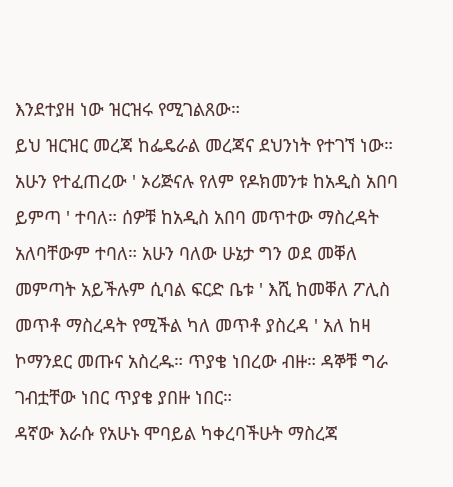እንደተያዘ ነው ዝርዝሩ የሚገልጸው።
ይህ ዝርዝር መረጃ ከፌዴራል መረጃና ደህንነት የተገኘ ነው።
አሁን የተፈጠረው ' ኦሪጅናሉ የለም የዶክመንቱ ከአዲስ አበባ ይምጣ ' ተባለ። ሰዎቹ ከአዲስ አበባ መጥተው ማስረዳት አለባቸውም ተባለ። አሁን ባለው ሁኔታ ግን ወደ መቐለ መምጣት አይችሉም ሲባል ፍርድ ቤቱ ' እሺ ከመቐለ ፖሊስ መጥቶ ማስረዳት የሚችል ካለ መጥቶ ያስረዳ ' አለ ከዛ ኮማንደር መጡና አስረዱ። ጥያቄ ነበረው ብዙ። ዳኞቹ ግራ ገብቷቸው ነበር ጥያቄ ያበዙ ነበር።
ዳኛው እራሱ የአሁኑ ሞባይል ካቀረባችሁት ማስረጃ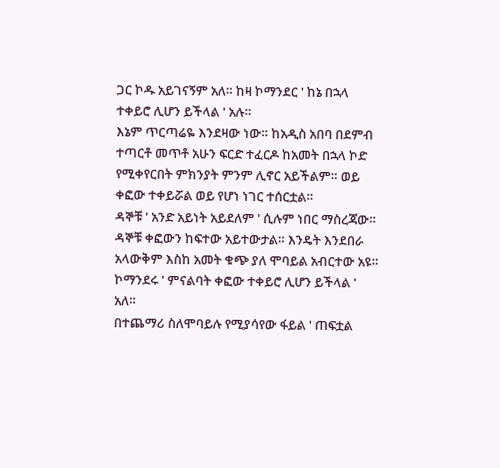ጋር ኮዱ አይገናኝም አለ። ከዛ ኮማንደር ' ከኔ በኋላ ተቀይሮ ሊሆን ይችላል ' አሉ።
እኔም ጥርጣሬዬ እንደዛው ነው። ከአዲስ አበባ በደምብ ተጣርቶ መጥቶ አሁን ፍርድ ተፈርዶ ከአመት በኋላ ኮድ የሚቀየርበት ምክንያት ምንም ሊኖር አይችልም። ወይ ቀፎው ተቀይሯል ወይ የሆነ ነገር ተሰርቷል።
ዳኞቹ ' አንድ አይነት አይደለም ' ሲሉም ነበር ማስረጃው። ዳኞቹ ቀፎውን ከፍተው አይተውታል። እንዴት እንደበራ አላውቅም እስከ አመት ቁጭ ያለ ሞባይል አብርተው አዩ።
ኮማንደሩ ' ምናልባት ቀፎው ተቀይሮ ሊሆን ይችላል ' አለ።
በተጨማሪ ስለሞባይሉ የሚያሳየው ፋይል ' ጠፍቷል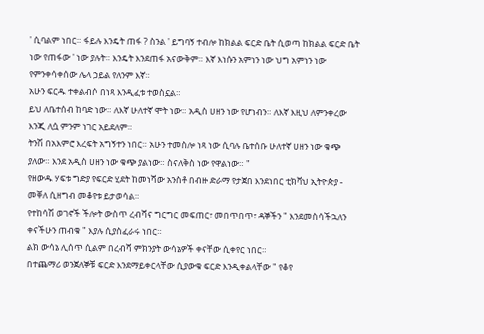' ሲባልም ነበር። ፋይሉ እንዴት ጠፋ ? ስንል ' ይግባኝ ተብሎ ከክልል ፍርድ ቤት ሲወጣ ከክልል ፍርድ ቤት ነው የጠፋው ' ነው ያሉት። እንዴት እንደጠፋ አናውቅም። እኛ እነሱን አምነን ነው ህግ አምነን ነው የምንቀሳቀሰው ሌላ ኃይል የለንም እኛ።
አሁን ፍርዱ ተቀልብሶ በነጻ እንዲፈቱ ተወስኗል።
ይህ ለቤተሰብ ከባድ ነው። ለእኛ ሁለተኛ ሞት ነው። አዲስ ሀዘን ነው የሆነብን። ለእኛ እዚህ ለምንቀረው እንጂ ለሷ ምንም ነገር አይደለም።
ትንሽ በአእምሮ እረፍት አግኝተን ነበር። አሁን ተመስሎ ነጻ ነው ሲባሉ ቤተሰቡ ሁለተኛ ሀዘን ነው ቁጭ ያለው። እንደ አዲስ ሀዘን ነው ቁጭ ያልነው። ስናለቅስ ነው የዋልነው። "
የዘውዱ ሃፍቱ ግድያ የፍርድ ሂደት ከመነሻው አንስቶ በብዙ ድራማ የታጀበ እንደነበር ቲክቫህ ኢትዮጵያ - መቐለ ሲዘግብ መቆየቱ ይታወሳል።
የተከሳሽ ወገኖች ችሎት ውስጥ ረብሻና ግርግር መፍጠር፣ መበጥበጥ፣ ዳኞችን " እንደመስሳችኋለን ቀናችሁን ጠብቁ " እያሉ ሲያስፈራሩ ነበር።
ልክ ውሳኔ ሊሰጥ ሲልም በረብሻ ምክንያት ውሳኔዎች ቀናቸው ሲቀየር ነበር።
በተጨማሪ ወንጀለኞቹ ፍርድ እንደማይቀርላቸው ሲያውቁ ፍርድ እንዲቀልላቸው " የቆየ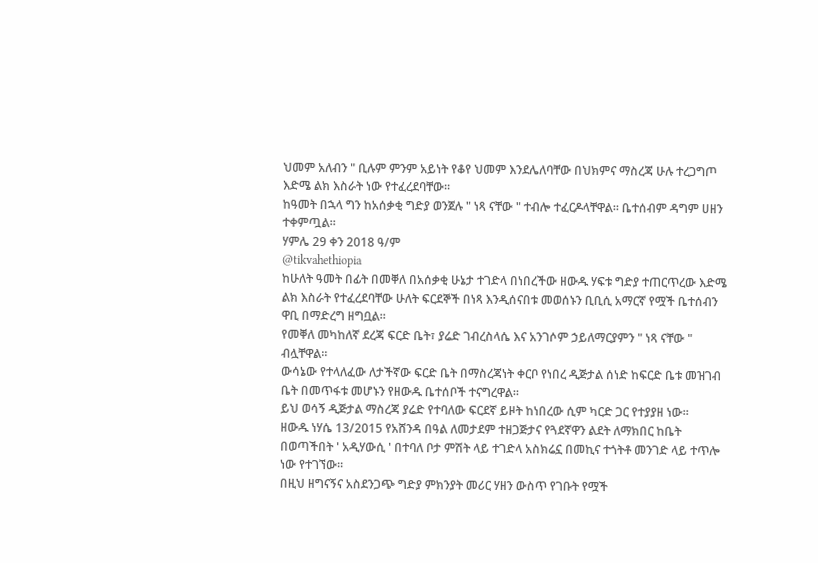ህመም አለብን " ቢሉም ምንም አይነት የቆየ ህመም እንደሌለባቸው በህክምና ማስረጃ ሁሉ ተረጋግጦ እድሜ ልክ እስራት ነው የተፈረደባቸው።
ከዓመት በኋላ ግን ከአሰቃቂ ግድያ ወንጀሉ " ነጻ ናቸው " ተብሎ ተፈርዶላቸዋል። ቤተሰብም ዳግም ሀዘን ተቀምጧል።
ሃምሌ 29 ቀን 2018 ዓ/ም
@tikvahethiopia
ከሁለት ዓመት በፊት በመቐለ በአሰቃቂ ሁኔታ ተገድላ በነበረችው ዘውዱ ሃፍቱ ግድያ ተጠርጥረው እድሜ ልክ እስራት የተፈረደባቸው ሁለት ፍርደኞች በነጻ እንዲሰናበቱ መወሰኑን ቢቢሲ አማርኛ የሟች ቤተሰብን ዋቢ በማድረግ ዘግቧል።
የመቐለ መካከለኛ ደረጃ ፍርድ ቤት፣ ያሬድ ገብረስላሴ እና አንገሶም ኃይለማርያምን " ነጻ ናቸው " ብሏቸዋል።
ውሳኔው የተላለፈው ለታችኛው ፍርድ ቤት በማስረጃነት ቀርቦ የነበረ ዲጅታል ሰነድ ከፍርድ ቤቱ መዝገብ ቤት በመጥፋቱ መሆኑን የዘውዱ ቤተሰቦች ተናግረዋል።
ይህ ወሳኝ ዲጅታል ማስረጃ ያሬድ የተባለው ፍርደኛ ይዞት ከነበረው ሲም ካርድ ጋር የተያያዘ ነው።
ዘውዱ ነሃሴ 13/2015 የአሸንዳ በዓል ለመታደም ተዘጋጅታና የጓደኛዋን ልደት ለማክበር ከቤት በወጣችበት ' አዲሃውሲ ' በተባለ ቦታ ምሽት ላይ ተገድላ አስክሬኗ በመኪና ተጎትቶ መንገድ ላይ ተጥሎ ነው የተገኘው።
በዚህ ዘግናኝና አስደንጋጭ ግድያ ምክንያት መሪር ሃዘን ውስጥ የገቡት የሟች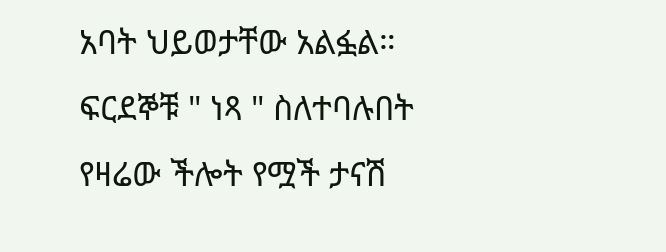አባት ህይወታቸው አልፏል።
ፍርደኞቹ " ነጻ " ስለተባሉበት የዛሬው ችሎት የሟች ታናሽ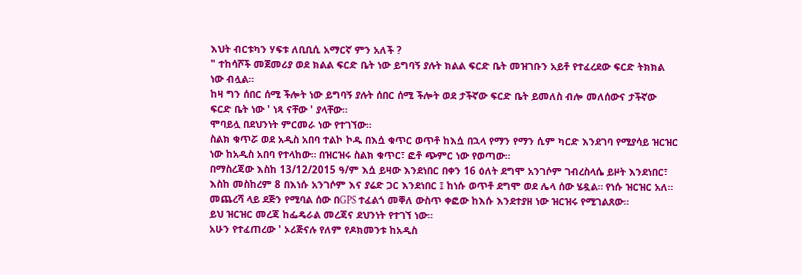እህት ብርቱካን ሃፍቱ ለቢቢሲ አማርኛ ምን አለች ?
" ተከሳሾች መጀመሪያ ወደ ክልል ፍርድ ቤት ነው ይግባኝ ያሉት ክልል ፍርድ ቤት መዝገቡን አይቶ የተፈረደው ፍርድ ትክክል ነው ብሏል።
ከዛ ግን ሰበር ሰሚ ችሎት ነው ይግባኝ ያሉት ሰበር ሰሚ ችሎት ወደ ታችኛው ፍርድ ቤት ይመለስ ብሎ መለሰውና ታችኛው ፍርድ ቤት ነው ' ነጻ ናቸው ' ያላቸው።
ሞባይሏ በደህንነት ምርመራ ነው የተገኘው።
ስልክ ቁጥሯ ወደ አዲስ አበባ ተልኮ ኮዱ በእሷ ቁጥር ወጥቶ ከእሷ በኋላ የማን የማን ሲም ካርድ እንደገባ የሚያሳይ ዝርዝር ነው ከአዲስ አበባ የተላከው። በዝርዝሩ ስልክ ቁጥር፣ ፎቶ ጭምር ነው የወጣው።
በማስረጃው እስከ 13/12/2015 ዓ/ም እሷ ይዛው እንደነበር በቀን 16 ዕለት ደግሞ አንገሶም ገብረስላሴ ይዞት እንደነበር፣ እስከ መስከረም 8 በእነሱ አንገሶም እና ያሬድ ጋር እንደነበር ፤ ከነሱ ወጥቶ ደግሞ ወደ ሌላ ሰው ሄዷል። የነሱ ዝርዝር አለ።
መጨረሻ ላይ ደጅን የሚባል ሰው በGPS ተፈልጎ መቐለ ውስጥ ቀፎው ከእሱ እንደተያዘ ነው ዝርዝሩ የሚገልጸው።
ይህ ዝርዝር መረጃ ከፌዴራል መረጃና ደህንነት የተገኘ ነው።
አሁን የተፈጠረው ' ኦሪጅናሉ የለም የዶክመንቱ ከአዲስ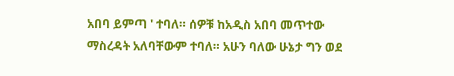አበባ ይምጣ ' ተባለ። ሰዎቹ ከአዲስ አበባ መጥተው ማስረዳት አለባቸውም ተባለ። አሁን ባለው ሁኔታ ግን ወደ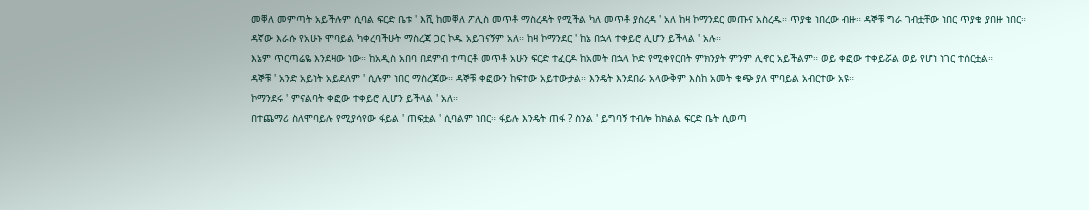መቐለ መምጣት አይችሉም ሲባል ፍርድ ቤቱ ' እሺ ከመቐለ ፖሊስ መጥቶ ማስረዳት የሚችል ካለ መጥቶ ያስረዳ ' አለ ከዛ ኮማንደር መጡና አስረዱ። ጥያቄ ነበረው ብዙ። ዳኞቹ ግራ ገብቷቸው ነበር ጥያቄ ያበዙ ነበር።
ዳኛው እራሱ የአሁኑ ሞባይል ካቀረባችሁት ማስረጃ ጋር ኮዱ አይገናኝም አለ። ከዛ ኮማንደር ' ከኔ በኋላ ተቀይሮ ሊሆን ይችላል ' አሉ።
እኔም ጥርጣሬዬ እንደዛው ነው። ከአዲስ አበባ በደምብ ተጣርቶ መጥቶ አሁን ፍርድ ተፈርዶ ከአመት በኋላ ኮድ የሚቀየርበት ምክንያት ምንም ሊኖር አይችልም። ወይ ቀፎው ተቀይሯል ወይ የሆነ ነገር ተሰርቷል።
ዳኞቹ ' አንድ አይነት አይደለም ' ሲሉም ነበር ማስረጃው። ዳኞቹ ቀፎውን ከፍተው አይተውታል። እንዴት እንደበራ አላውቅም እስከ አመት ቁጭ ያለ ሞባይል አብርተው አዩ።
ኮማንደሩ ' ምናልባት ቀፎው ተቀይሮ ሊሆን ይችላል ' አለ።
በተጨማሪ ስለሞባይሉ የሚያሳየው ፋይል ' ጠፍቷል ' ሲባልም ነበር። ፋይሉ እንዴት ጠፋ ? ስንል ' ይግባኝ ተብሎ ከክልል ፍርድ ቤት ሲወጣ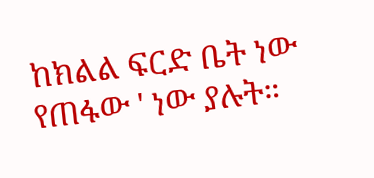ከክልል ፍርድ ቤት ነው የጠፋው ' ነው ያሉት።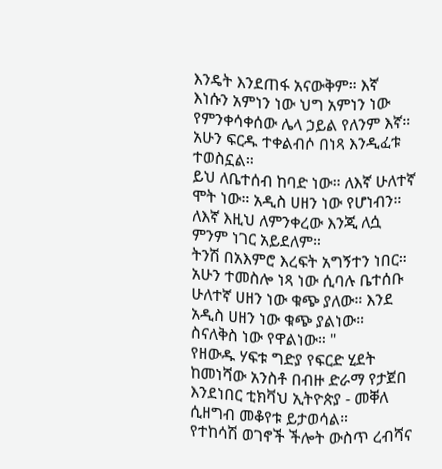እንዴት እንደጠፋ አናውቅም። እኛ እነሱን አምነን ነው ህግ አምነን ነው የምንቀሳቀሰው ሌላ ኃይል የለንም እኛ።
አሁን ፍርዱ ተቀልብሶ በነጻ እንዲፈቱ ተወስኗል።
ይህ ለቤተሰብ ከባድ ነው። ለእኛ ሁለተኛ ሞት ነው። አዲስ ሀዘን ነው የሆነብን። ለእኛ እዚህ ለምንቀረው እንጂ ለሷ ምንም ነገር አይደለም።
ትንሽ በአእምሮ እረፍት አግኝተን ነበር። አሁን ተመስሎ ነጻ ነው ሲባሉ ቤተሰቡ ሁለተኛ ሀዘን ነው ቁጭ ያለው። እንደ አዲስ ሀዘን ነው ቁጭ ያልነው። ስናለቅስ ነው የዋልነው። "
የዘውዱ ሃፍቱ ግድያ የፍርድ ሂደት ከመነሻው አንስቶ በብዙ ድራማ የታጀበ እንደነበር ቲክቫህ ኢትዮጵያ - መቐለ ሲዘግብ መቆየቱ ይታወሳል።
የተከሳሽ ወገኖች ችሎት ውስጥ ረብሻና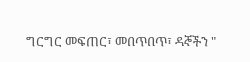ግርግር መፍጠር፣ መበጥበጥ፣ ዳኞችን "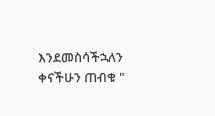እንደመስሳችኋለን ቀናችሁን ጠብቁ "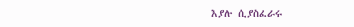እያሉ ሲያስፈራሩ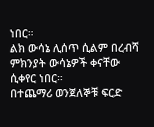ነበር።
ልክ ውሳኔ ሊሰጥ ሲልም በረብሻ ምክንያት ውሳኔዎች ቀናቸው ሲቀየር ነበር።
በተጨማሪ ወንጀለኞቹ ፍርድ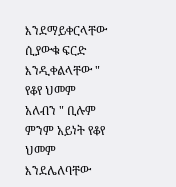እንደማይቀርላቸው ሲያውቁ ፍርድ እንዲቀልላቸው " የቆየ ህመም አለብን " ቢሉም ምንም አይነት የቆየ ህመም እንደሌለባቸው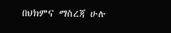በህክምና ማስረጃ ሁሉ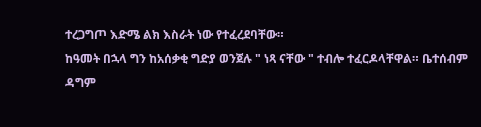ተረጋግጦ እድሜ ልክ እስራት ነው የተፈረደባቸው።
ከዓመት በኋላ ግን ከአሰቃቂ ግድያ ወንጀሉ " ነጻ ናቸው " ተብሎ ተፈርዶላቸዋል። ቤተሰብም ዳግም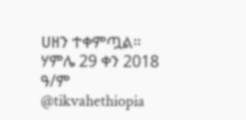ሀዘን ተቀምጧል።
ሃምሌ 29 ቀን 2018 ዓ/ም
@tikvahethiopia